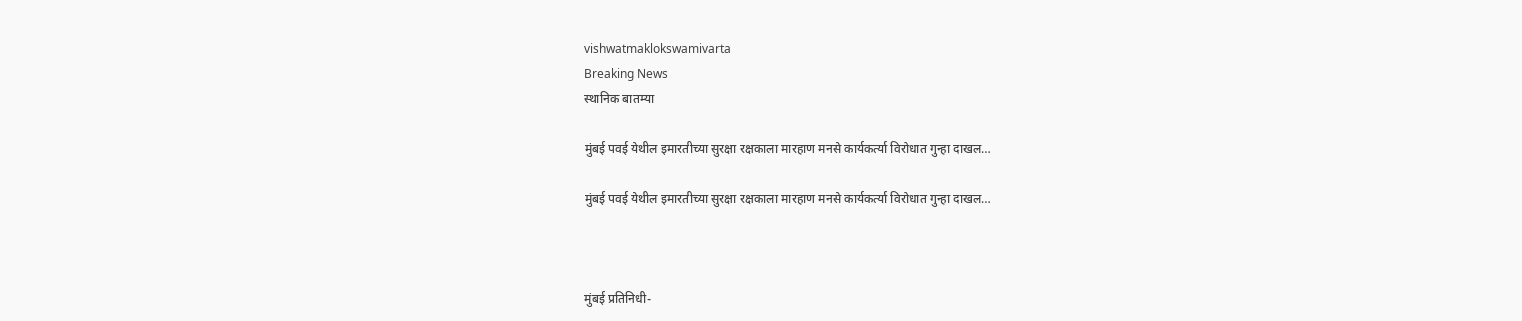vishwatmaklokswamivarta
Breaking News
स्थानिक बातम्या

मुंबई पवई येथील इमारतीच्या सुरक्षा रक्षकाला मारहाण मनसे कार्यकर्त्या विरोधात गुन्हा दाखल…

मुंबई पवई येथील इमारतीच्या सुरक्षा रक्षकाला मारहाण मनसे कार्यकर्त्या विरोधात गुन्हा दाखल…



मुंबई प्रतिनिधी-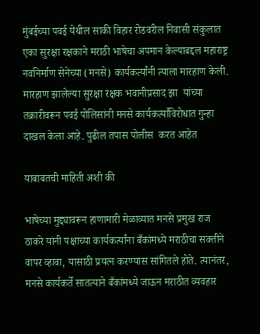मुंबईच्या पवई येथील साकी विहार रोडवरील निवासी संकुलात एका सुरक्षा रक्षकाने मराठी भाषेचा अपमान केल्याबद्दल महाराष्ट्र नवनिर्माण सेनेच्या (मनसे) कार्यकर्त्यांनी त्याला मारहाण केली. मारहाण झालेल्या सुरक्षा रक्षक भवानीप्रसाद झा  यांच्या तक्रारीवरून पवई पोलिसांनी मनसे कार्यकर्त्यांविरोधात गुन्हा दाखल केला आहे. पुढील तपास पोलीस  करत आहेत

याबाबतची माहिती अशी की

भाषेच्या मुद्द्यावरून हाणामारी मेळाव्यात मनसे प्रमुख राज ठाकरे यांनी पक्षाच्या कार्यकर्त्यांना बँकांमध्ये मराठीचा सक्तीने वापर व्हावा, यासाठी प्रयत्न करण्यास सांगितले होते. त्यानंतर, मनसे कार्यकर्ते सातत्याने बँकांमध्ये जाऊन मराठीत व्यवहार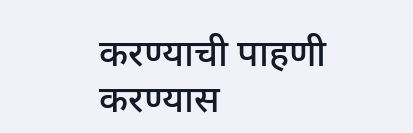करण्याची पाहणी करण्यास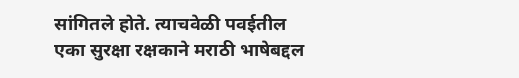सांगितले होते. त्याचवेळी पवईतील एका सुरक्षा रक्षकाने मराठी भाषेबद्दल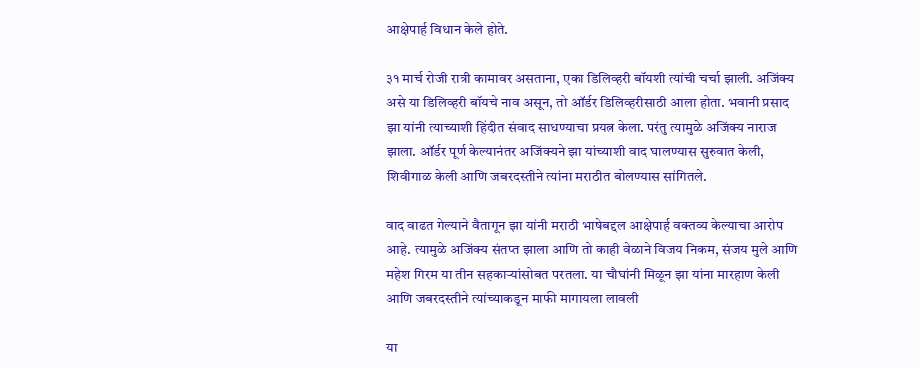आक्षेपार्ह विधान केले होते.

३१ मार्च रोजी रात्री कामावर असताना, एका डिलिव्हरी बॉयशी त्यांची चर्चा झाली. अजिंक्य असे या डिलिव्हरी बॉयचे नाव असून, तो ऑर्डर डिलिव्हरीसाठी आला होता. भवानी प्रसाद झा यांनी त्याच्याशी हिंदीत संवाद साधण्याचा प्रयत्न केला. परंतु त्यामुळे अजिंक्य नाराज झाला. ऑर्डर पूर्ण केल्यानंतर अजिंक्यने झा यांच्याशी वाद घालण्यास सुरुवात केली, शिवीगाळ केली आणि जबरदस्तीने त्यांना मराठीत बोलण्यास सांगितले.

वाद वाढत गेल्याने वैतागून झा यांनी मराठी भाषेबद्दल आक्षेपार्ह वक्तव्य केल्याचा आरोप आहे. त्यामुळे अजिंक्य संतप्त झाला आणि तो काही वेळाने विजय निकम, संजय मुले आणि महेश गिरम या तीन सहकाऱ्यांसोबत परतला. या चौघांनी मिळून झा यांना मारहाण केली आणि जबरदस्तीने त्यांच्याकडून माफी मागायला लावली

या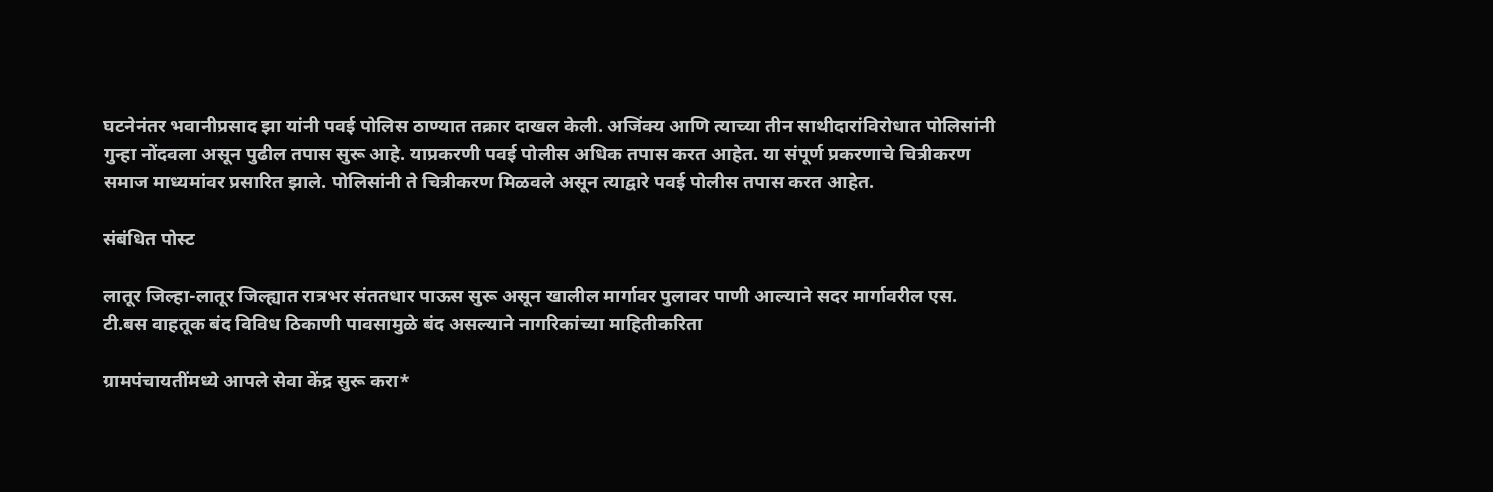घटनेनंतर भवानीप्रसाद झा यांनी पवई पोलिस ठाण्यात तक्रार दाखल केली. अजिंक्य आणि त्याच्या तीन साथीदारांविरोधात पोलिसांनी गुन्हा नोंदवला असून पुढील तपास सुरू आहे. याप्रकरणी पवई पोलीस अधिक तपास करत आहेत. या संपूर्ण प्रकरणाचे चित्रीकरण समाज माध्यमांवर प्रसारित झाले. पोलिसांनी ते चित्रीकरण मिळवले असून त्याद्वारे पवई पोलीस तपास करत आहेत.

संबंधित पोस्ट

लातूर जिल्हा-लातूर जिल्ह्यात रात्रभर संततधार पाऊस सुरू असून खालील मार्गावर पुलावर पाणी आल्याने सदर मार्गावरील एस. टी.बस वाहतूक बंद विविध ठिकाणी पावसामुळे बंद असल्याने नागरिकांच्या माहितीकरिता

ग्रामपंचायतींमध्ये आपले सेवा केंद्र सुरू करा*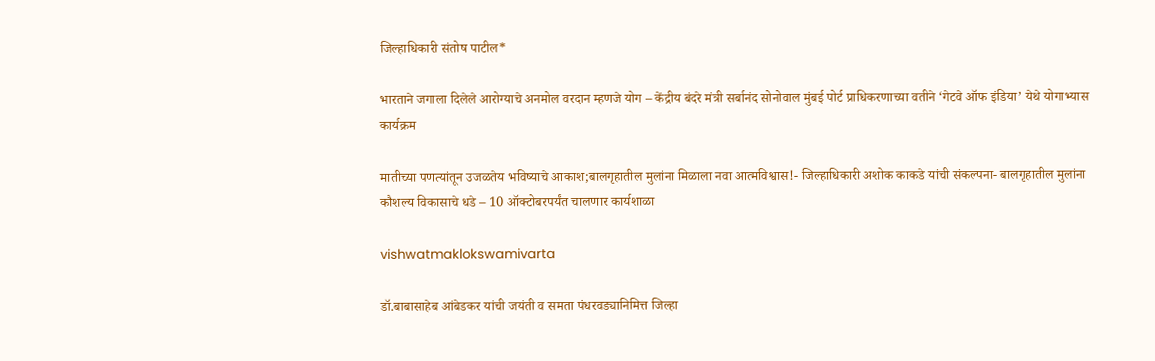जिल्हाधिकारी संतोष पाटील*

भारताने जगाला दिलेले आरोग्याचे अनमोल वरदान म्हणजे योग – केंद्रीय बंदरे मंत्री सर्बानंद सोनोवाल मुंबई पोर्ट प्राधिकरणाच्या वतीने ‘गेटवे ऑफ इंडिया’ येथे योगाभ्यास कार्यक्रम

मातीच्या पणत्यांतून उजळतेय भविष्याचे आकाश;बालगृहातील मुलांना मिळाला नवा आत्मविश्वास!- जिल्हाधिकारी अशोक काकडे यांची संकल्पना- बालगृहातील मुलांना कौशल्य विकासाचे धडे – 10 ऑक्टोबरपर्यंत चालणार कार्यशाळा

vishwatmaklokswamivarta

डॉ.बाबासाहेब आंबेडकर यांची जयंती व समता पंधरवड्यानिमित्त जिल्हा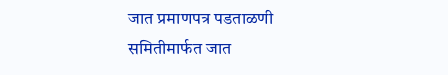जात प्रमाणपत्र पडताळणी समितीमार्फत जात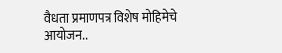वैधता प्रमाणपत्र विशेष मोहिमेचे आयोजन..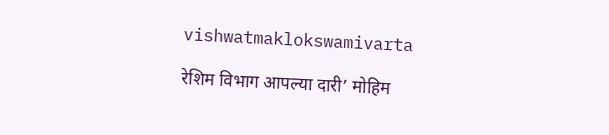vishwatmaklokswamivarta

रेशिम विभाग आपल्या दारी’ मोहिम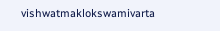vishwatmaklokswamivarta